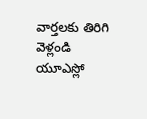వార్తలకు తిరిగి వెళ్లండి
యూఎస్లో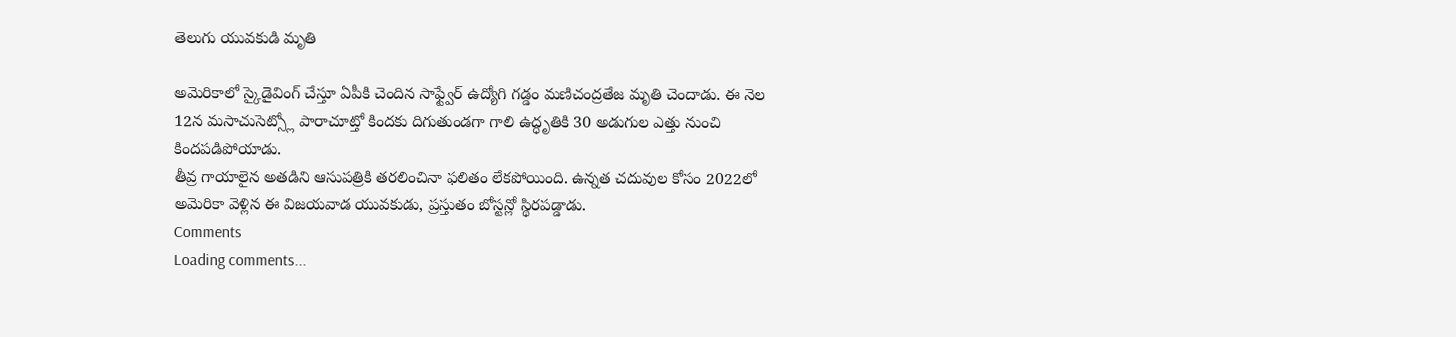తెలుగు యువకుడి మృతి

అమెరికాలో స్కైడైవింగ్ చేస్తూ ఏపీకి చెందిన సాఫ్ట్వేర్ ఉద్యోగి గడ్డం మణిచంద్రతేజ మృతి చెందాడు. ఈ నెల 12న మసాచుసెట్స్లో పారాచూట్తో కిందకు దిగుతుండగా గాలి ఉద్ధృతికి 30 అడుగుల ఎత్తు నుంచి కిందపడిపోయాడు.
తీవ్ర గాయాలైన అతడిని ఆసుపత్రికి తరలించినా ఫలితం లేకపోయింది. ఉన్నత చదువుల కోసం 2022లో అమెరికా వెళ్లిన ఈ విజయవాడ యువకుడు, ప్రస్తుతం బోస్టన్లో స్థిరపడ్డాడు.
Comments
Loading comments...